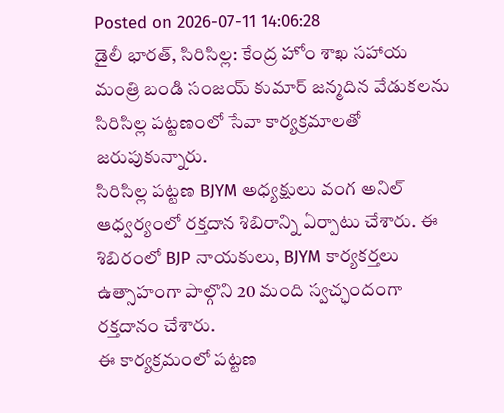Posted on 2026-07-11 14:06:28
డైలీ భారత్, సిరిసిల్ల: కేంద్ర హోం శాఖ సహాయ మంత్రి బండి సంజయ్ కుమార్ జన్మదిన వేడుకలను సిరిసిల్ల పట్టణంలో సేవా కార్యక్రమాలతో జరుపుకున్నారు.
సిరిసిల్ల పట్టణ BJYM అధ్యక్షులు వంగ అనిల్ ఆధ్వర్యంలో రక్తదాన శిబిరాన్ని ఏర్పాటు చేశారు. ఈ శిబిరంలో BJP నాయకులు, BJYM కార్యకర్తలు ఉత్సాహంగా పాల్గొని 20 మంది స్వచ్ఛందంగా రక్తదానం చేశారు.
ఈ కార్యక్రమంలో పట్టణ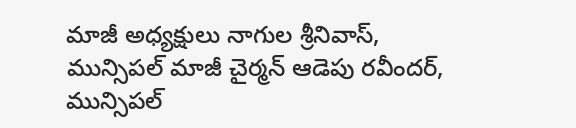మాజీ అధ్యక్షులు నాగుల శ్రీనివాస్, మున్సిపల్ మాజీ చైర్మన్ ఆడెపు రవీందర్, మున్సిపల్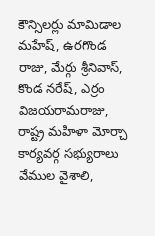కౌన్సిలర్లు మామిడాల మహేష్, ఉరగొండ రాజు, మేర్గు శ్రీనివాస్, కొండ నరేష్, ఎర్రం విజయరామరాజు, రాష్ట్ర మహిళా మోర్చా కార్యవర్గ సభ్యురాలు వేముల వైశాలి,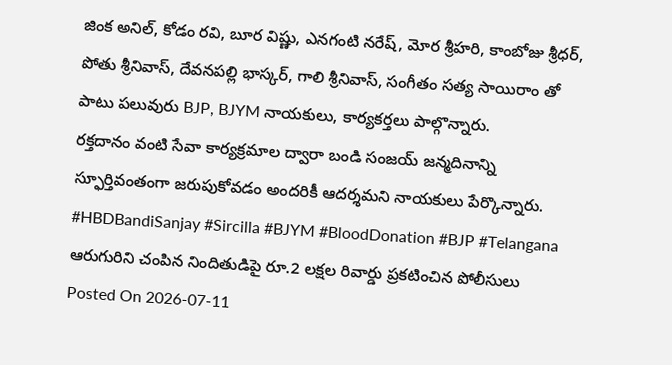జింక అనిల్, కోడం రవి, బూర విష్ణు, ఎనగంటి నరేష్, మోర శ్రీహరి, కాంబోజు శ్రీధర్, పోతు శ్రీనివాస్, దేవనపల్లి భాస్కర్, గాలి శ్రీనివాస్, సంగీతం సత్య సాయిరాం తో పాటు పలువురు BJP, BJYM నాయకులు, కార్యకర్తలు పాల్గొన్నారు.
రక్తదానం వంటి సేవా కార్యక్రమాల ద్వారా బండి సంజయ్ జన్మదినాన్ని స్ఫూర్తివంతంగా జరుపుకోవడం అందరికీ ఆదర్శమని నాయకులు పేర్కొన్నారు.
#HBDBandiSanjay #Sircilla #BJYM #BloodDonation #BJP #Telangana
ఆరుగురిని చంపిన నిందితుడిపై రూ.2 లక్షల రివార్డు ప్రకటించిన పోలీసులు
Posted On 2026-07-11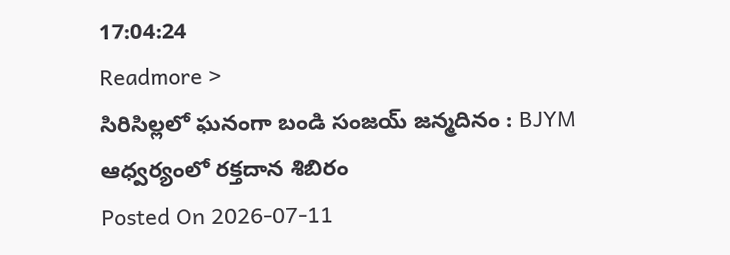17:04:24
Readmore >
సిరిసిల్లలో ఘనంగా బండి సంజయ్ జన్మదినం : BJYM ఆధ్వర్యంలో రక్తదాన శిబిరం
Posted On 2026-07-11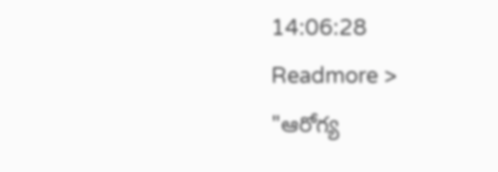14:06:28
Readmore >
"ఆరోగ్య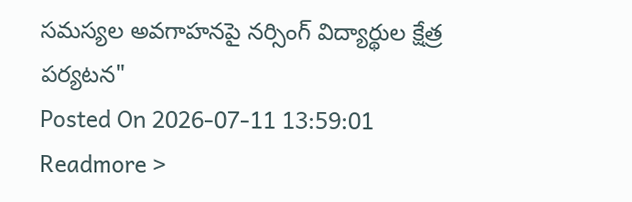సమస్యల అవగాహనపై నర్సింగ్ విద్యార్థుల క్షేత్ర పర్యటన"
Posted On 2026-07-11 13:59:01
Readmore >